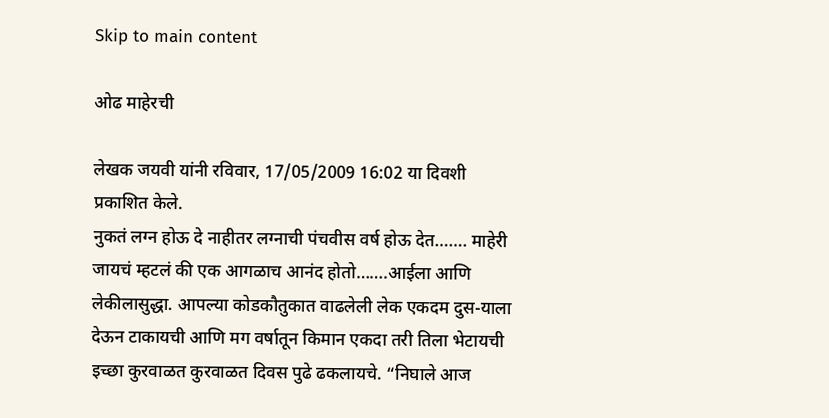Skip to main content

ओढ माहेरची

लेखक जयवी यांनी रविवार, 17/05/2009 16:02 या दिवशी प्रकाशित केले.
नुकतं लग्न होऊ दे नाहीतर लग्नाची पंचवीस वर्ष होऊ देत……. माहेरी जायचं म्हटलं की एक आगळाच आनंद होतो…….आईला आणि लेकीलासुद्धा. आपल्या कोडकौतुकात वाढलेली लेक एकदम दुस-याला देऊन टाकायची आणि मग वर्षातून किमान एकदा तरी तिला भेटायची इच्छा कुरवाळत कुरवाळत दिवस पुढे ढकलायचे. “निघाले आज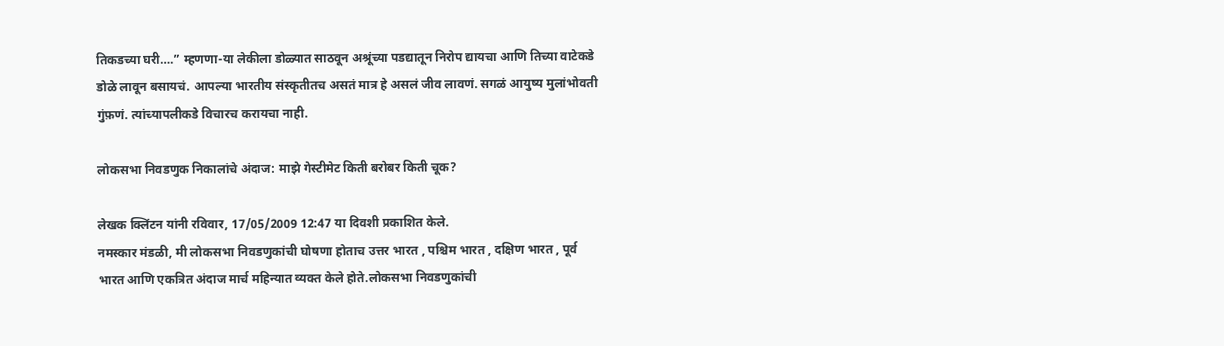तिकडच्या घरी….” म्हणणा-या लेकीला डोळ्यात साठवून अश्रूंच्या पडद्यातून निरोप द्यायचा आणि तिच्या वाटेकडे डोळे लावून बसायचं. आपल्या भारतीय संस्कृतीतच असतं मात्र हे असलं जीव लावणं. सगळं आयुष्य मुलांभोवती गुंफ़णं. त्यांच्यापलीकडे विचारच करायचा नाही.

लोकसभा निवडणुक निकालांचे अंदाज: माझे गेस्टीमेट किती बरोबर किती चूक?

लेखक क्लिंटन यांनी रविवार, 17/05/2009 12:47 या दिवशी प्रकाशित केले.
नमस्कार मंडळी, मी लोकसभा निवडणुकांची घोषणा होताच उत्तर भारत , पश्चिम भारत , दक्षिण भारत , पूर्व भारत आणि एकत्रित अंदाज मार्च महिन्यात व्यक्त केले होते.लोकसभा निवडणुकांची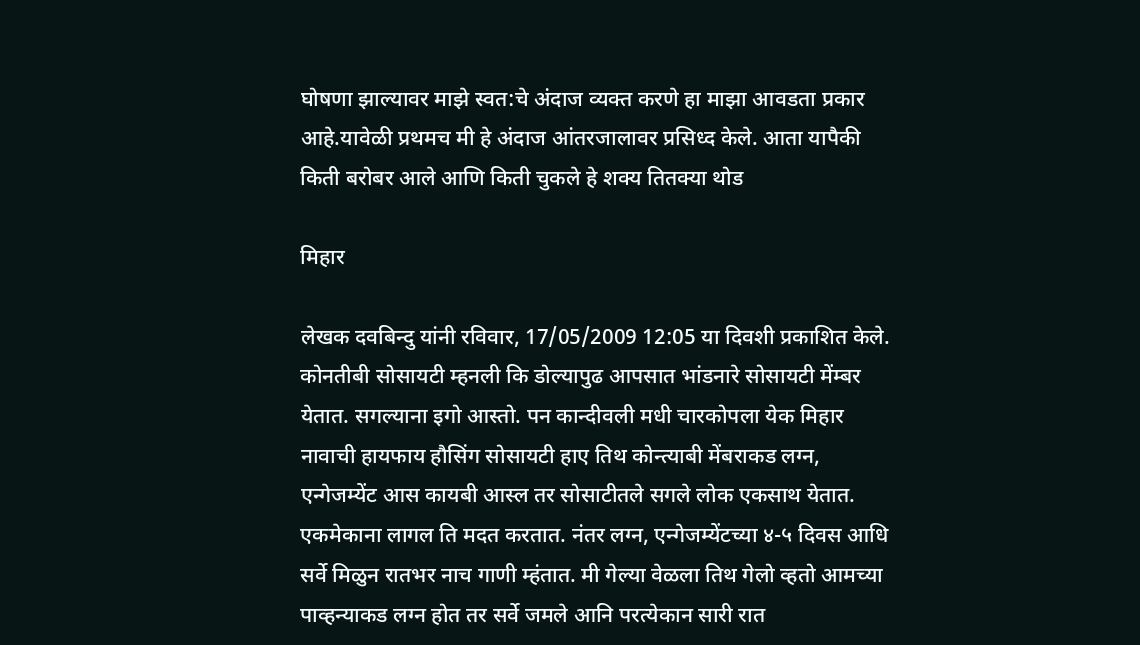घोषणा झाल्यावर माझे स्वत:चे अंदाज व्यक्त करणे हा माझा आवडता प्रकार आहे.यावेळी प्रथमच मी हे अंदाज आंतरजालावर प्रसिध्द केले. आता यापैकी किती बरोबर आले आणि किती चुकले हे शक्य तितक्या थोड

मिहार

लेखक दवबिन्दु यांनी रविवार, 17/05/2009 12:05 या दिवशी प्रकाशित केले.
कोनतीबी सोसायटी म्हनली कि डोल्यापुढ आपसात भांडनारे सोसायटी मेंम्बर येतात. सगल्याना इगो आस्तो. पन कान्दीवली मधी चारकोपला येक मिहार नावाची हायफाय हौसिंग सोसायटी हाए तिथ कोन्त्याबी मेंबराकड लग्न, एन्गेजम्येंट आस कायबी आस्ल तर सोसाटीतले सगले लोक एकसाथ येतात. एकमेकाना लागल ति मदत करतात. नंतर लग्न, एन्गेजम्येंटच्या ४-५ दिवस आधि सर्वे मिळुन रातभर नाच गाणी म्हंतात. मी गेल्या वेळला तिथ गेलो व्हतो आमच्या पाव्हन्याकड लग्न होत तर सर्वे जमले आनि परत्येकान सारी रात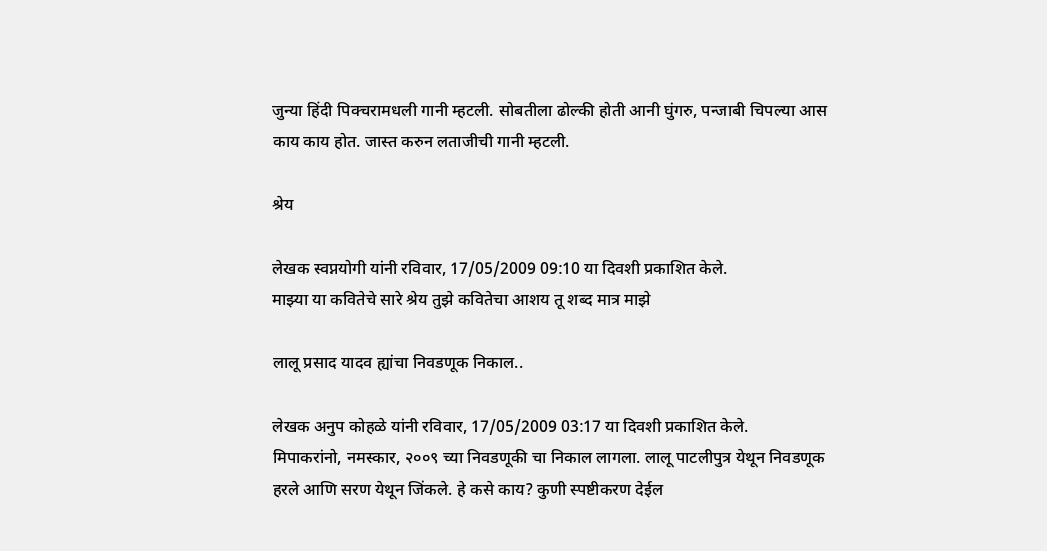जुन्या हिंदी पिक्चरामधली गानी म्हटली. सोबतीला ढोल्की होती आनी घुंगरु, पन्जाबी चिपल्या आस काय काय होत. जास्त करुन लताजीची गानी म्हटली.

श्रेय

लेखक स्वप्नयोगी यांनी रविवार, 17/05/2009 09:10 या दिवशी प्रकाशित केले.
माझ्या या कवितेचे सारे श्रेय तुझे कवितेचा आशय तू शब्द मात्र माझे

लालू प्रसाद यादव ह्यांचा निवडणूक निकाल..

लेखक अनुप कोहळे यांनी रविवार, 17/05/2009 03:17 या दिवशी प्रकाशित केले.
मिपाकरांनो, नमस्कार, २००९ च्या निवडणूकी चा निकाल लागला. लालू पाटलीपुत्र येथून निवडणूक हरले आणि सरण येथून जिंकले. हे कसे काय? कुणी स्पष्टीकरण देईल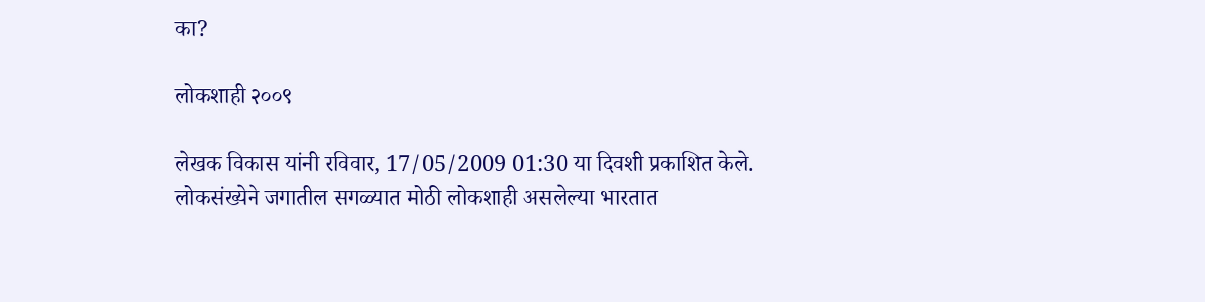का?

लोकशाही २००९

लेखक विकास यांनी रविवार, 17/05/2009 01:30 या दिवशी प्रकाशित केले.
लोकसंख्येने जगातील सगळ्यात मोठी लोकशाही असलेल्या भारतात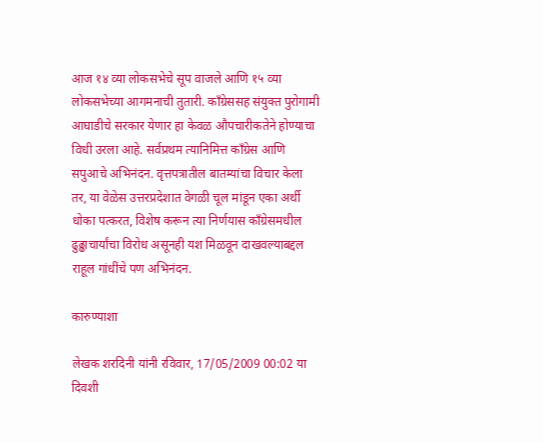आज १४ व्या लोकसभेचे सूप वाजले आणि १५ व्या लोकसभेच्या आगमनाची तुतारी. काँग्रेससह संयुक्त पुरोगामी आघाडीचे सरकार येणार हा केवळ औपचारीकतेने होण्याचा विधी उरला आहे. सर्वप्रथम त्यानिमित्त काँग्रेस आणि सपुआचे अभिनंदन. वृत्तपत्रातील बातम्यांचा विचार केला तर, या वेळेस उत्तरप्रदेशात वेगळी चूल मांडून एका अर्थी धोका पत्करत, विशेष करून त्या निर्णयास काँग्रेसमधील ढुढ्ढाचार्यांचा विरोध असूनही यश मिळवून दाखवल्याबद्दल राहूल गांधींचे पण अभिनंदन.

कारुण्याशा

लेखक शरदिनी यांनी रविवार, 17/05/2009 00:02 या दिवशी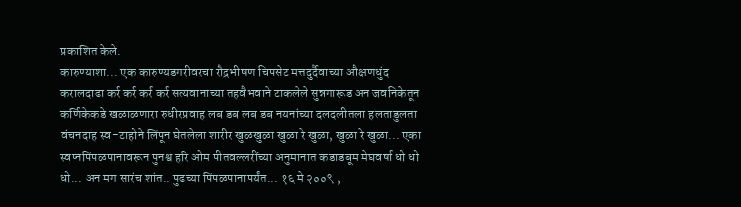प्रकाशित केले.
कारुण्याशा... एक कारुण्यडगरीवरचा रौद्रभीषण चिपसेट मत्तदुर्दैवाच्या औक्षणधुंद करालदाढा कर्र कर्र कर्र कर्र सत्यवानाच्या तहवैभवाने टाकलेले सुन्नगारूड अन जवनिकेतून कर्णिकेकडे खळाळणारा रुधीरप्रवाह लब डब लब डब नयनांच्या दलदलीतला हलताडुलता वंचनदाह स्व-टाहोने लिंपून घेतलेला शारीर खुळखुळा खुळा रे खुळा, खुळा रे खुळा... एका स्वप्नपिंपळपानावरून पुनश्व हरि ओम पीतवल्लरींच्या अनुमानात कडाडबूम मेघवर्षा धो धो धो... अन मग सारंच शांत.. पुढच्या पिंपळपानापर्यंत... १६ मे २००९ ,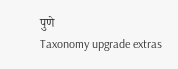पुणे
Taxonomy upgrade extras